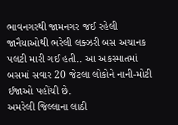ભાવનગરથી જામનગર જઈ રહેલી જાનૈયાઓથી ભરેલી લક્ઝરી બસ અચાનક પલટી મારી ગઈ હતી.. આ અકસ્માતમાં બસમાં સવાર 20 જેટલા લોકોને નાની-મોટી ઈજાઓ પહોંચી છે.
અમરેલી જિલ્લાના લાઠી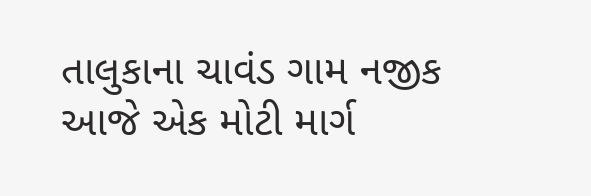તાલુકાના ચાવંડ ગામ નજીક આજે એક મોટી માર્ગ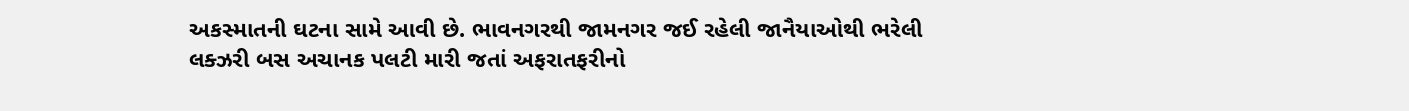અકસ્માતની ઘટના સામે આવી છે. ભાવનગરથી જામનગર જઈ રહેલી જાનૈયાઓથી ભરેલી લક્ઝરી બસ અચાનક પલટી મારી જતાં અફરાતફરીનો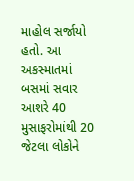માહોલ સર્જાયો હતો. આ અકસ્માતમાં બસમાં સવાર આશરે 40 મુસાફરોમાંથી 20 જેટલા લોકોને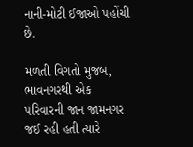નાની-મોટી ઈજાઓ પહોંચી છે.

મળતી વિગતો મુજબ, ભાવનગરથી એક પરિવારની જાન જામનગર જઈ રહી હતી ત્યારે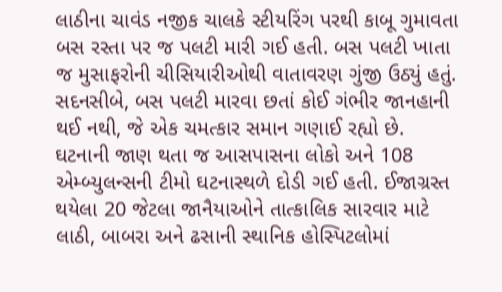લાઠીના ચાવંડ નજીક ચાલકે સ્ટીયરિંગ પરથી કાબૂ ગુમાવતા બસ રસ્તા પર જ પલટી મારી ગઈ હતી. બસ પલટી ખાતા જ મુસાફરોની ચીસિયારીઓથી વાતાવરણ ગુંજી ઉઠ્યું હતું. સદનસીબે, બસ પલટી મારવા છતાં કોઈ ગંભીર જાનહાની થઈ નથી, જે એક ચમત્કાર સમાન ગણાઈ રહ્યો છે.
ઘટનાની જાણ થતા જ આસપાસના લોકો અને 108 એમ્બ્યુલન્સની ટીમો ઘટનાસ્થળે દોડી ગઈ હતી. ઈજાગ્રસ્ત થયેલા 20 જેટલા જાનૈયાઓને તાત્કાલિક સારવાર માટે લાઠી, બાબરા અને ઢસાની સ્થાનિક હોસ્પિટલોમાં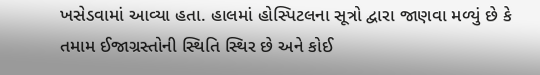ખસેડવામાં આવ્યા હતા. હાલમાં હોસ્પિટલના સૂત્રો દ્વારા જાણવા મળ્યું છે કે તમામ ઈજાગ્રસ્તોની સ્થિતિ સ્થિર છે અને કોઈ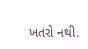ખતરો નથી.